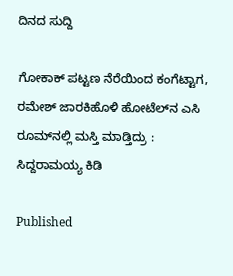ದಿನದ ಸುದ್ದಿ

ಗೋಕಾಕ್ ಪಟ್ಟಣ ನೆರೆಯಿಂದ‌ ಕಂಗೆಟ್ಟಾಗ, ರಮೇಶ್ ಜಾರಕಿಹೊಳಿ ಹೋಟೆಲ್‌ನ ಎಸಿ ರೂಮ್‌ನಲ್ಲಿ ಮಸ್ತಿ ಮಾಡ್ತಿದ್ರು : ಸಿದ್ದರಾಮಯ್ಯ ಕಿಡಿ

Published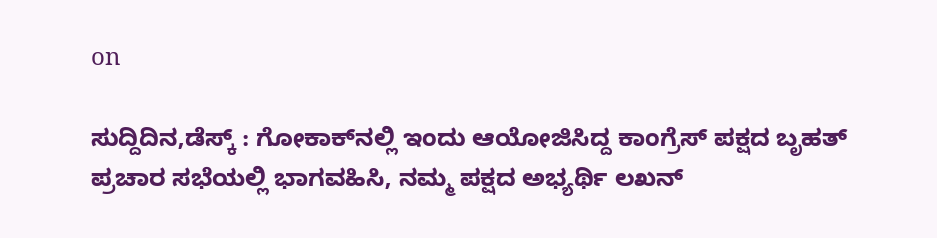on

ಸುದ್ದಿದಿನ,ಡೆಸ್ಕ್ : ಗೋಕಾಕ್‌ನಲ್ಲಿ ಇಂದು ಆಯೋಜಿಸಿದ್ದ ಕಾಂಗ್ರೆಸ್ ಪಕ್ಷದ ಬೃಹತ್ ಪ್ರಚಾರ ಸಭೆಯಲ್ಲಿ ಭಾಗವಹಿಸಿ, ನಮ್ಮ‌ ಪಕ್ಷದ ಅಭ್ಯರ್ಥಿ ಲಖನ್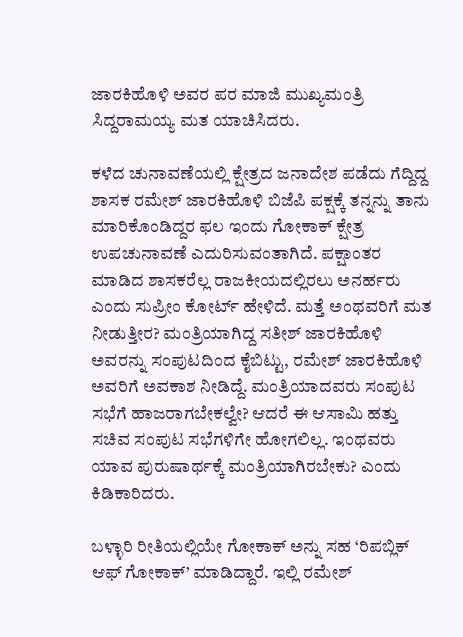ಜಾರಕಿಹೊಳಿ ಅವರ ಪರ ಮಾಜಿ ಮುಖ್ಯಮಂತ್ರಿ ಸಿದ್ದರಾಮಯ್ಯ ಮತ ಯಾಚಿಸಿದರು.

ಕಳೆದ ಚುನಾವಣೆಯಲ್ಲಿ ಕ್ಷೇತ್ರದ ಜನಾದೇಶ ಪಡೆದು ಗೆದ್ದಿದ್ದ ಶಾಸಕ ರಮೇಶ್ ಜಾರಕಿಹೊಳಿ ಬಿಜೆಪಿ ಪಕ್ಷಕ್ಕೆ ತನ್ನನ್ನು ತಾನು ಮಾರಿಕೊಂಡಿದ್ದರ ಫಲ ಇಂದು ಗೋಕಾಕ್ ಕ್ಷೇತ್ರ ಉಪಚುನಾವಣೆ ಎದುರಿಸುವಂತಾಗಿದೆ. ಪಕ್ಷಾಂತರ ಮಾಡಿದ ಶಾಸಕರೆಲ್ಲ ರಾಜಕೀಯದಲ್ಲಿರಲು ಅನರ್ಹರು ಎಂದು ಸುಪ್ರೀಂ ಕೋರ್ಟ್ ಹೇಳಿದೆ. ಮತ್ತೆ ಅಂಥವರಿಗೆ ಮತ ನೀಡುತ್ತೀರ? ಮಂತ್ರಿಯಾಗಿದ್ದ ಸತೀಶ್ ಜಾರಕಿಹೊಳಿ ಅವರನ್ನು ಸಂಪುಟದಿಂದ ಕೈಬಿಟ್ಟು, ರಮೇಶ್ ಜಾರಕಿಹೊಳಿ ಅವರಿಗೆ ಅವಕಾಶ ನೀಡಿದ್ದೆ. ಮಂತ್ರಿಯಾದವರು ಸಂಪುಟ ಸಭೆಗೆ ಹಾಜರಾಗಬೇಕಲ್ವೇ? ಆದರೆ ಈ ಆಸಾಮಿ ಹತ್ತು ಸಚಿವ ಸಂಪುಟ ಸಭೆಗಳಿಗೇ ಹೋಗಲಿಲ್ಲ. ಇಂಥವರು ಯಾವ ಪುರುಷಾರ್ಥಕ್ಕೆ ಮಂತ್ರಿಯಾಗಿರಬೇಕು? ಎಂದು ಕಿಡಿಕಾರಿದರು.

ಬಳ್ಳಾರಿ ರೀತಿಯಲ್ಲಿಯೇ ಗೋಕಾಕ್ ಅನ್ನು ಸಹ ‘ರಿಪಬ್ಲಿಕ್ ಆಫ್ ಗೋಕಾಕ್’ ಮಾಡಿದ್ದಾರೆ. ಇಲ್ಲಿ‌ ರಮೇಶ್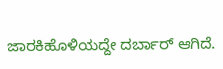ಜಾರಕಿಹೊಳಿಯದ್ದೇ ದರ್ಬಾರ್ ಆಗಿದೆ.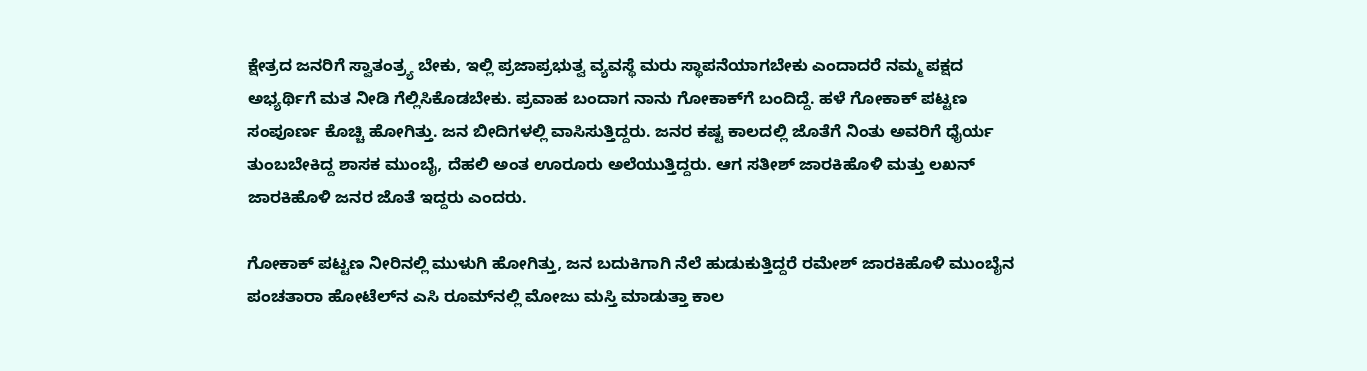ಕ್ಷೇತ್ರದ ಜನರಿಗೆ ಸ್ವಾತಂತ್ರ್ಯ ಬೇಕು, ಇಲ್ಲಿ ಪ್ರಜಾಪ್ರಭುತ್ವ ವ್ಯವಸ್ಥೆ ಮರು ಸ್ಥಾಪನೆಯಾಗಬೇಕು ಎಂದಾದರೆ ನಮ್ಮ‌ ಪಕ್ಷದ ಅಭ್ಯರ್ಥಿಗೆ ಮತ ನೀಡಿ ಗೆಲ್ಲಿಸಿಕೊಡಬೇಕು. ಪ್ರವಾಹ ಬಂದಾಗ ನಾನು ಗೋಕಾಕ್‌ಗೆ ಬಂದಿದ್ದೆ. ಹಳೆ ಗೋಕಾಕ್ ಪಟ್ಟಣ ಸಂಪೂರ್ಣ ಕೊಚ್ಚಿ ಹೋಗಿತ್ತು. ಜನ ಬೀದಿಗಳಲ್ಲಿ ವಾಸಿಸುತ್ತಿದ್ದರು. ಜನರ ಕಷ್ಟ ಕಾಲದಲ್ಲಿ ಜೊತೆಗೆ ನಿಂತು ಅವರಿಗೆ ಧೈರ್ಯ ತುಂಬಬೇಕಿದ್ದ ಶಾಸಕ ಮುಂಬೈ, ದೆಹಲಿ ಅಂತ ಊರೂರು ಅಲೆಯುತ್ತಿದ್ದರು. ಆಗ ಸತೀಶ್ ಜಾರಕಿಹೊಳಿ ಮತ್ತು ಲಖನ್ ಜಾರಕಿಹೊಳಿ ಜನರ ಜೊತೆ ಇದ್ದರು ಎಂದರು.

ಗೋಕಾಕ್ ಪಟ್ಟಣ ನೀರಿನಲ್ಲಿ ಮುಳುಗಿ ಹೋಗಿತ್ತು, ಜನ ಬದುಕಿಗಾಗಿ ನೆಲೆ ಹುಡುಕುತ್ತಿದ್ದರೆ ರಮೇಶ್ ಜಾರಕಿಹೊಳಿ ಮುಂಬೈನ ಪಂಚತಾರಾ ಹೋಟೆಲ್‌ನ ಎಸಿ ರೂಮ್‌ನಲ್ಲಿ ಮೋಜು ಮಸ್ತಿ ಮಾಡುತ್ತಾ ಕಾಲ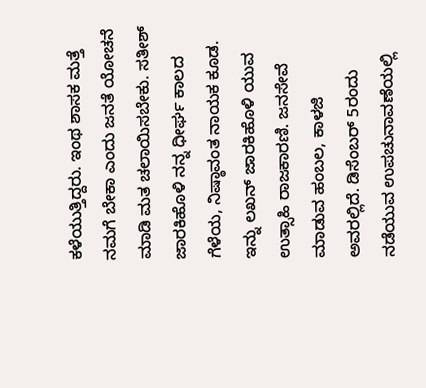ಕಳೆಯುತ್ತಿದ್ದರು. ಇಂಥ ಶಾಸಕ ಮತ್ತೆ ನಮಗೆ ಬೇಕಾ ಎಂದು ಜನತೆ ಯೋಚನೆ ಮಾಡಿ ಮತ ಚಲಾಯಿಸಬೇಕು. ಸತೀಶ್ ಜಾರಕಿಹೊಳಿ ನನ್ನ ಧೀರ್ಘ ಕಾಲದ ಗೆಳೆಯ, ನಿಷ್ಠಾವಂತ ನಾಯಕ ಕೂಡ. ಇನ್ನು ಲಖನ್ ಜಾರಕಿಹೊಳಿ ಯುವ ಉತ್ಸಾಹಿ ರಾಜಕಾರಣಿ. ಜನಸೇವೆ ಮಾಡುವ ಹಂಬಲ, ಕಾಳಜಿ ಅವರಲ್ಲಿದೆ. ಡಿಸೆಂಬರ್ 5ರಂದು ನಡೆಯುವ ಉಪಚುನಾವಣೆಯಲ್ಲಿ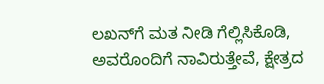ಲಖನ್‌ಗೆ ಮತ ನೀಡಿ ಗೆಲ್ಲಿಸಿಕೊಡಿ, ಅವರೊಂದಿಗೆ ನಾವಿರುತ್ತೇವೆ, ಕ್ಷೇತ್ರದ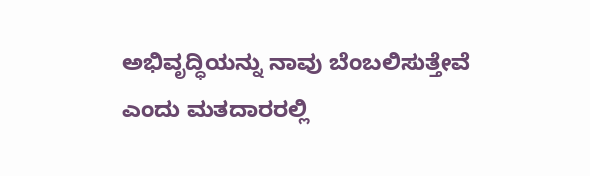ಅಭಿವೃದ್ಧಿಯನ್ನು ನಾವು ಬೆಂಬಲಿಸುತ್ತೇವೆ ಎಂದು ಮತದಾರರಲ್ಲಿ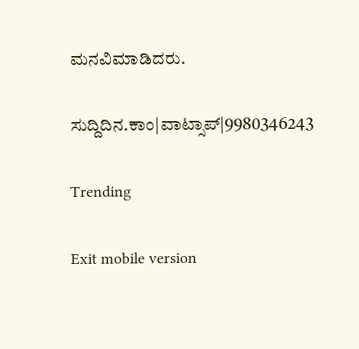ಮನವಿಮಾಡಿದರು.

ಸುದ್ದಿದಿನ.ಕಾಂ|ವಾಟ್ಸಾಪ್|9980346243

Trending

Exit mobile version